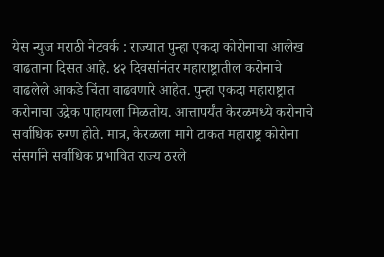येस न्युज मराठी नेटवर्क : राज्यात पुन्हा एकदा कोरोनाचा आलेख वाढताना दिसत आहे. ४२ दिवसांनंतर महाराष्ट्रातील करोनाचे वाढलेले आकडे चिंता वाढवणारे आहेत. पुन्हा एकदा महाराष्ट्रात करोनाचा उद्रेक पाहायला मिळतोय. आत्तापर्यंत केरळमध्ये करोनाचे सर्वाधिक रुग्ण होते. मात्र, केरळला मागे टाकत महाराष्ट्र कोरोना संसर्गाने सर्वाधिक प्रभावित राज्य ठरले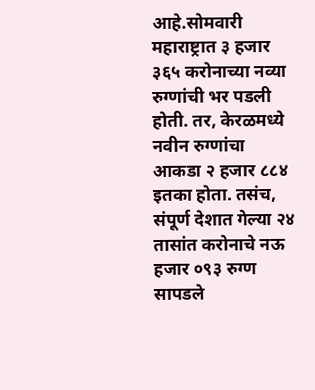आहे.सोमवारी महाराष्ट्रात ३ हजार ३६५ करोनाच्या नव्या रुग्णांची भर पडली होती. तर, केरळमध्ये नवीन रुग्णांचा आकडा २ हजार ८८४ इतका होता. तसंच, संपूर्ण देशात गेल्या २४ तासांत करोनाचे नऊ हजार ०९३ रुग्ण सापडले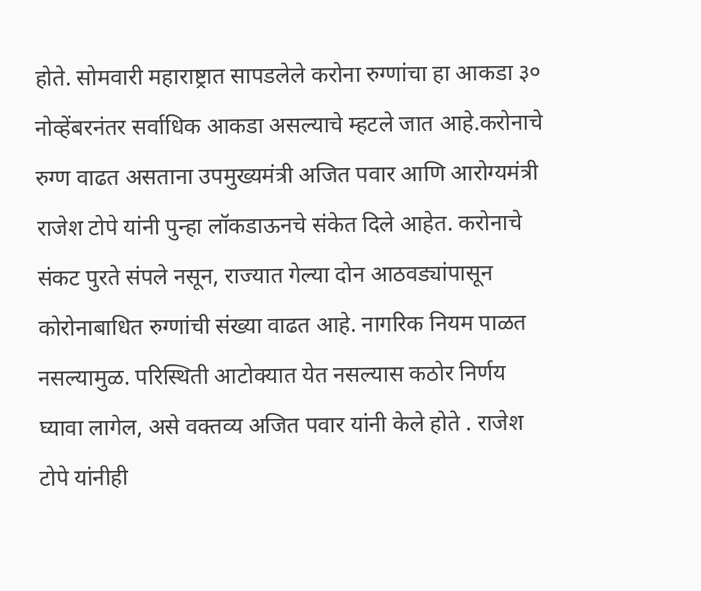होते. सोमवारी महाराष्ट्रात सापडलेले करोना रुग्णांचा हा आकडा ३० नोव्हेंबरनंतर सर्वाधिक आकडा असल्याचे म्हटले जात आहे.करोनाचे रुग्ण वाढत असताना उपमुख्यमंत्री अजित पवार आणि आरोग्यमंत्री राजेश टोपे यांनी पुन्हा लॉकडाऊनचे संकेत दिले आहेत. करोनाचे संकट पुरते संपले नसून, राज्यात गेल्या दोन आठवड्यांपासून कोरोनाबाधित रुग्णांची संख्या वाढत आहे. नागरिक नियम पाळत नसल्यामुळ. परिस्थिती आटोक्यात येत नसल्यास कठोर निर्णय घ्यावा लागेल, असे वक्तव्य अजित पवार यांनी केले होते . राजेश टोपे यांनीही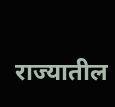राज्यातील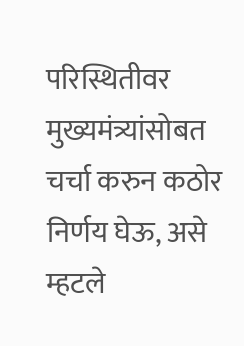परिस्थितीवर मुख्यमंत्र्यांसोबत चर्चा करुन कठोर निर्णय घेऊ, असे म्हटले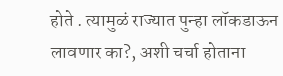होते . त्यामुळं राज्यात पुन्हा लॉकडाऊन लावणार का?, अशी चर्चा होताना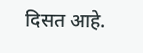दिसत आहे.